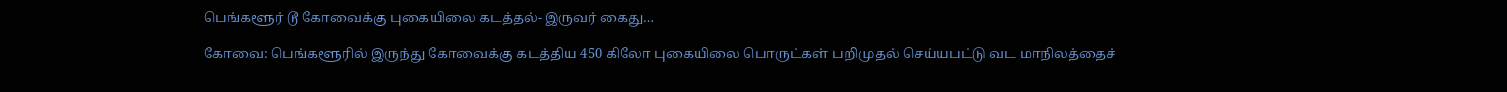பெங்களூர் டூ கோவைக்கு புகையிலை கடத்தல்- இருவர் கைது…

கோவை: பெங்களூரில் இருந்து கோவைக்கு கடத்திய 450 கிலோ புகையிலை பொருட்கள் பறிமுதல் செய்யபட்டு வட மாநிலத்தைச்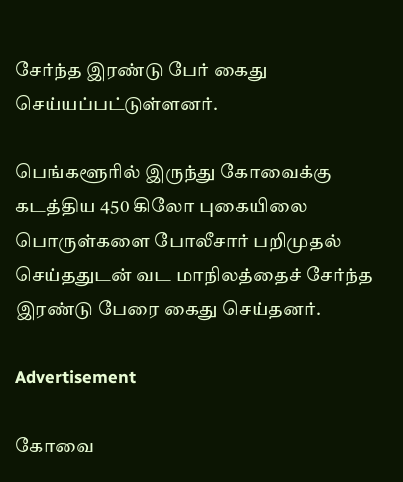சேர்ந்த இரண்டு பேர் கைது செய்யப்பட்டுள்ளனர்.

பெங்களூரில் இருந்து கோவைக்கு கடத்திய 450 கிலோ புகையிலை பொருள்களை போலீசார் பறிமுதல் செய்ததுடன் வட மாநிலத்தைச் சேர்ந்த இரண்டு பேரை கைது செய்தனர்.

Advertisement

கோவை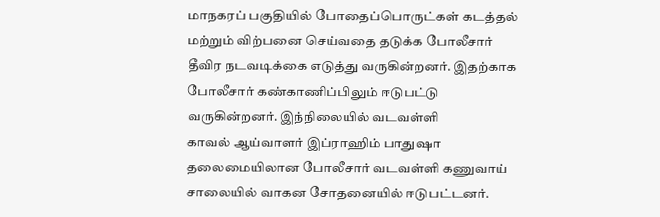மாநகரப் பகுதியில் போதைப்பொருட்கள் கடத்தல் மற்றும் விற்பனை செய்வதை தடுக்க போலீசார் தீவிர நடவடிக்கை எடுத்து வருகின்றனர். இதற்காக போலீசார் கண்காணிப்பிலும் ஈடுபட்டு வருகின்றனர். இந்நிலையில் வடவள்ளி
காவல் ஆய்வாளர் இப்ராஹிம் பாதுஷா தலைமையிலான போலீசார் வடவள்ளி கணுவாய் சாலையில் வாகன சோதனையில் ஈடுபட்டனர்.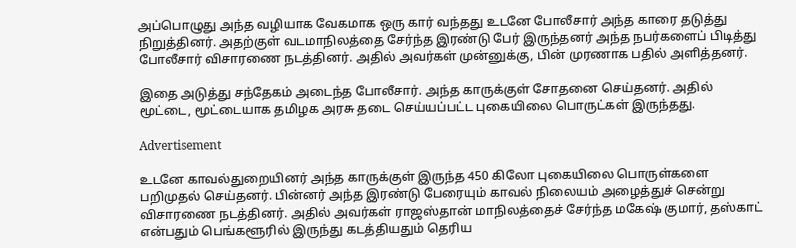அப்பொழுது அந்த வழியாக வேகமாக ஒரு கார் வந்தது உடனே போலீசார் அந்த காரை தடுத்து நிறுத்தினர். அதற்குள் வடமாநிலத்தை சேர்ந்த இரண்டு பேர் இருந்தனர் அந்த நபர்களைப் பிடித்து போலீசார் விசாரணை நடத்தினர். அதில் அவர்கள் முன்னுக்கு, பின் முரணாக பதில் அளித்தனர்.

இதை அடுத்து சந்தேகம் அடைந்த போலீசார். அந்த காருக்குள் சோதனை செய்தனர். அதில் மூட்டை, மூட்டையாக தமிழக அரசு தடை செய்யப்பட்ட புகையிலை பொருட்கள் இருந்தது.

Advertisement

உடனே காவல்துறையினர் அந்த காருக்குள் இருந்த 450 கிலோ புகையிலை பொருள்களை பறிமுதல் செய்தனர். பின்னர் அந்த இரண்டு பேரையும் காவல் நிலையம் அழைத்துச் சென்று விசாரணை நடத்தினர். அதில் அவர்கள் ராஜஸ்தான் மாநிலத்தைச் சேர்ந்த மகேஷ் குமார், தஸ்காட் என்பதும் பெங்களூரில் இருந்து கடத்தியதும் தெரிய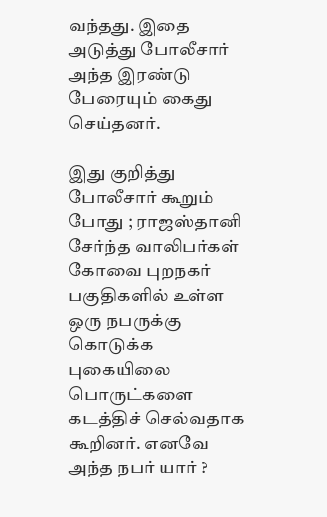வந்தது. இதை அடுத்து போலீசார் அந்த இரண்டு பேரையும் கைது செய்தனர்.

இது குறித்து போலீசார் கூறும் போது ; ராஜஸ்தானி சேர்ந்த வாலிபர்கள் கோவை புறநகர் பகுதிகளில் உள்ள ஒரு நபருக்கு கொடுக்க புகையிலை பொருட்களை கடத்திச் செல்வதாக கூறினர். எனவே அந்த நபர் யார் ?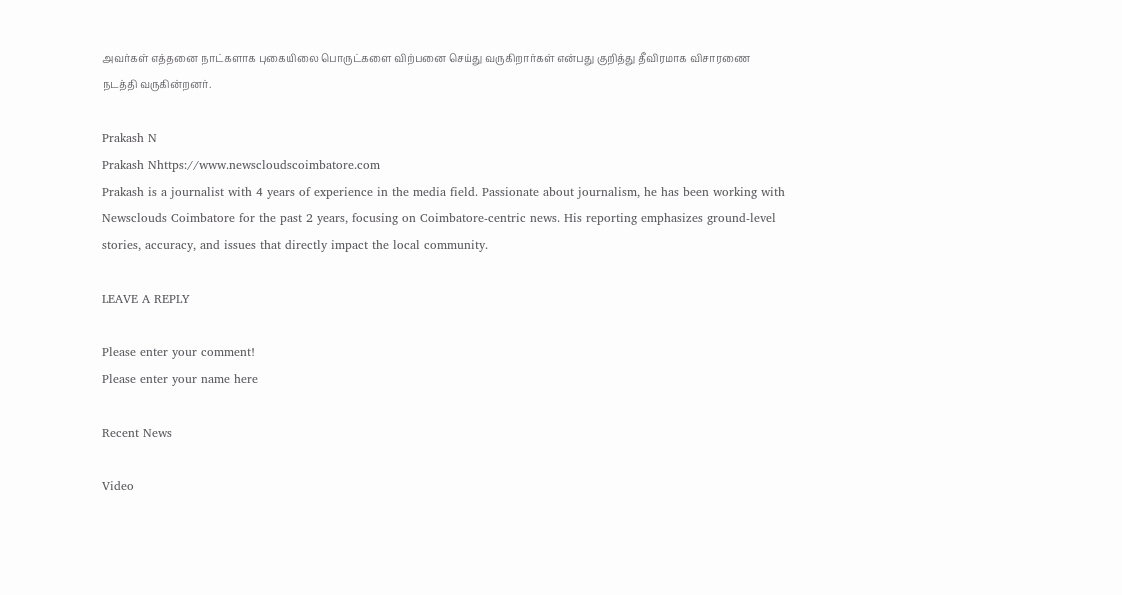அவர்கள் எத்தனை நாட்களாக புகையிலை பொருட்களை விற்பனை செய்து வருகிறார்கள் என்பது குறித்து தீவிரமாக விசாரணை நடத்தி வருகின்றனர்.

Prakash N
Prakash Nhttps://www.newscloudscoimbatore.com
Prakash is a journalist with 4 years of experience in the media field. Passionate about journalism, he has been working with Newsclouds Coimbatore for the past 2 years, focusing on Coimbatore-centric news. His reporting emphasizes ground-level stories, accuracy, and issues that directly impact the local community.

LEAVE A REPLY

Please enter your comment!
Please enter your name here

Recent News

Video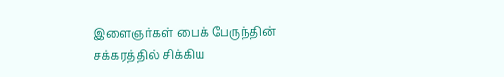இளைஞர்கள் பைக் பேருந்தின் சக்கரத்தில் சிக்கிய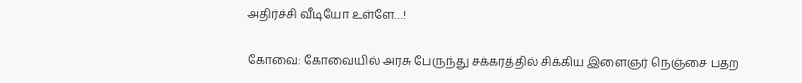அதிர்ச்சி வீடியோ உள்ளே…!

கோவை: கோவையில் அரசு பேருந்து சக்கரத்தில் சிக்கிய இளைஞர் நெஞ்சை பதற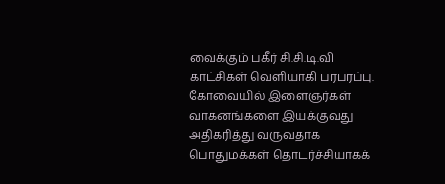வைக்கும் பகீர் சி.சி.டி.வி காட்சிகள் வெளியாகி பரபரப்பு. கோவையில் இளைஞர்கள் வாகனங்களை இயக்குவது அதிகரித்து வருவதாக பொதுமக்கள் தொடர்ச்சியாகக்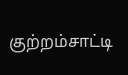குற்றம்சாட்டி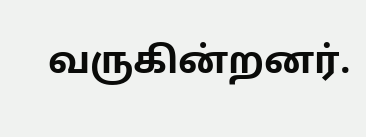வருகின்றனர்.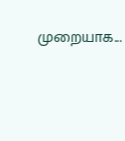முறையாக...